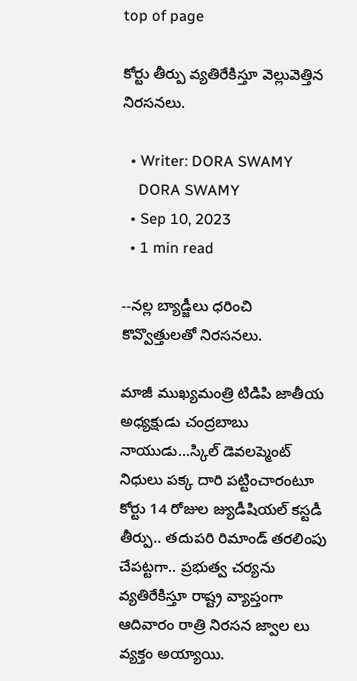top of page

కోర్టు తీర్పు వ్యతిరేకిస్తూ వెల్లువెత్తిన నిరసనలు.

  • Writer: DORA SWAMY
    DORA SWAMY
  • Sep 10, 2023
  • 1 min read

--నల్ల బ్యాడ్జీలు ధరించి కొవ్వొత్తులతో నిరసనలు.

మాజీ ముఖ్యమంత్రి టిడిపి జాతీయ అధ్యక్షుడు చంద్రబాబు నాయుడు...స్కిల్ డెవలప్మెంట్ నిధులు పక్క దారి పట్టించారంటూ కోర్టు 14 రోజుల జ్యుడీషియల్ కస్టడీ తీర్పు.. తదుపరి రిమాండ్ తరలింపు చేపట్టగా.. ప్రభుత్వ చర్యను వ్యతిరేకిస్తూ రాష్ట్ర వ్యాప్తంగా ఆదివారం రాత్రి నిరసన జ్వాల లు వ్యక్తం అయ్యాయి.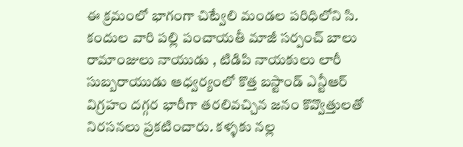ఈ క్రమంలో భాగంగా చిట్వేలి మండల పరిధిలోని సి. కందుల వారి పల్లి పంచాయతీ మాజీ సర్పంచ్ బాలు రామాంజులు నాయుడు , టిడిపి నాయకులు లారీ సుబ్బరాయుడు ఆధ్వర్యంలో కొత్త బస్టాండ్ ఎన్టీఆర్ విగ్రహం దగ్గర భారీగా తరలివచ్చిన జనం కొవ్వొత్తులతో నిరసనలు ప్రకటించారు. కళ్ళకు నల్ల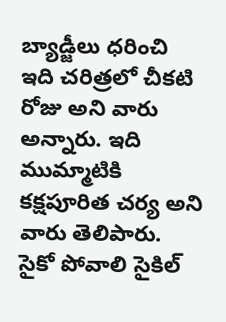బ్యాడ్జీలు ధరించి ఇది చరిత్రలో చీకటి రోజు అని వారు అన్నారు. ఇది ముమ్మాటికి కక్షపూరిత చర్య అని వారు తెలిపారు. సైకో పోవాలి సైకిల్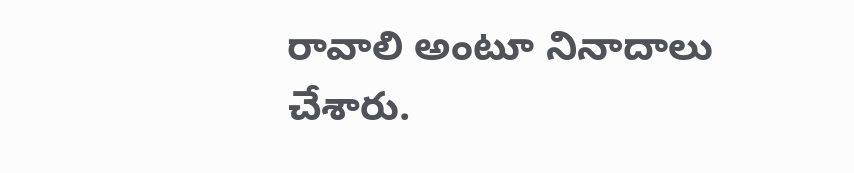రావాలి అంటూ నినాదాలు చేశారు.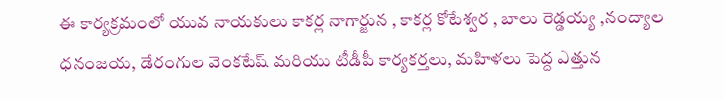ఈ కార్యక్రమంలో యువ నాయకులు కాకర్ల నాగార్జున , కాకర్ల కోటేశ్వర , బాలు రెడ్డయ్య ,నంద్యాల ధనంజయ, డేరంగుల వెంకటేష్ మరియు టీడీపీ కార్యకర్తలు, మహిళలు పెద్ద ఎత్తున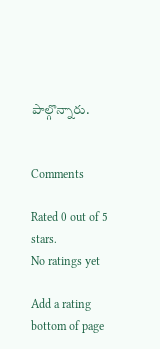పాల్గొన్నారు.


Comments

Rated 0 out of 5 stars.
No ratings yet

Add a rating
bottom of page